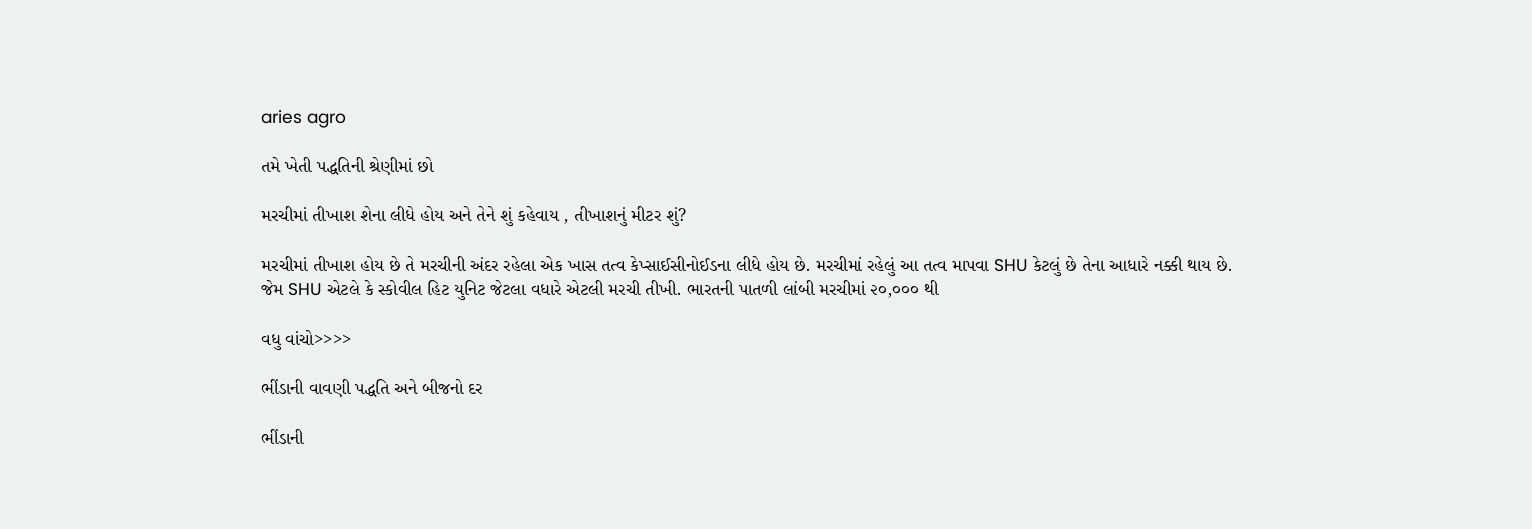aries agro

તમે ખેતી પદ્ધતિની શ્રેણીમાં છો

મરચીમાં તીખાશ શેના લીધે હોય અને તેને શું કહેવાય , તીખાશનું મીટર શું?

મરચીમાં તીખાશ હોય છે તે મરચીની અંદર રહેલા એક ખાસ તત્વ કેપ્સાઈસીનોઈડના લીધે હોય છે. મરચીમાં રહેલું આ તત્વ માપવા SHU કેટલું છે તેના આધારે નક્કી થાય છે. જેમ SHU એટલે કે સ્કોવીલ હિટ યુનિટ જેટલા વધારે એટલી મરચી તીખી. ભારતની પાતળી લાંબી મરચીમાં ૨૦,૦૦૦ થી

વધુ વાંચો>>>>

ભીંડાની વાવણી પદ્ધતિ અને બીજનો દર

ભીંડાની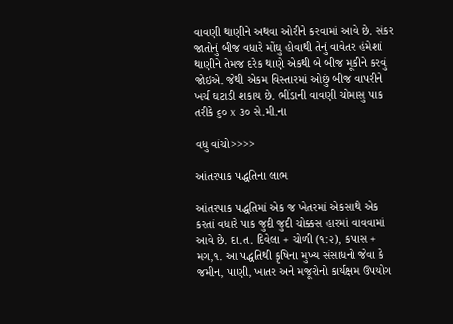વાવણી થાણીને અથવા ઓરીને કરવામાં આવે છે. સંકર જાતોનું બીજ વધારે મોંઘુ હોવાથી તેનું વાવેતર હંમેશાં થાણીને તેમજ દરેક થાણે એકથી બે બીજ મૂકીને કરવું જોઇએ. જેથી એકમ વિસ્તારમાં ઓછું બીજ વાપરીને ખર્ચ ઘટાડી શકાય છે. ભીંડાની વાવણી ચોમાસુ પાક તરીકે ૬૦ x ૩૦ સે.મી.ના

વધુ વાંચો>>>>

આંતરપાક પદ્ધતિના લાભ

આંતરપાક પદ્ધતિમાં એક જ ખેતરમાં એકસાથે એક કરતાં વધારે પાક જુદી જુદી ચોક્કસ હારમાં વાવવામાં આવે છે. દા.ત. દિવેલા + ચોળી (૧:૨), કપાસ + મગ,૧. આ પદ્ધતિથી કૃષિના મુખ્ય સંસાધનો જેવા કે જમીન, પાણી, ખાતર અને મજૂરોનો કાર્યક્ષમ ઉપયોગ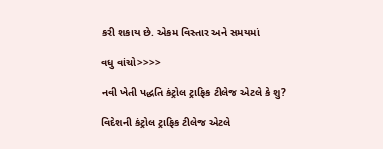કરી શકાય છે. એકમ વિસ્તાર અને સમયમાં

વધુ વાંચો>>>>

નવી ખેતી પદ્ધતિ કંટ્રોલ ટ્રાફિક ટીલેજ એટલે કે શુ?

વિદેશની કંટ્રોલ ટ્રાફિક ટીલેજ એટલે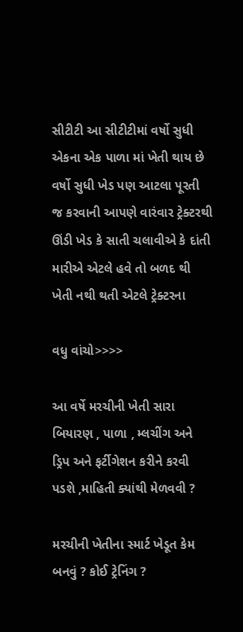સીટીટી આ સીટીટીમાં વર્ષો સુધી એકના એક પાળા માં ખેતી થાય છે વર્ષો સુધી ખેડ પણ આટલા પૂરતી જ કરવાની આપણે વારંવાર ટ્રેક્ટરથી ઊંડી ખેડ કે સાતી ચલાવીએ કે દાંતી મારીએ એટલે હવે તો બળદ થી ખેતી નથી થતી એટલે ટ્રેક્ટરના

વધુ વાંચો>>>>

આ વર્ષે મરચીની ખેતી સારા બિયારણ , પાળા , મ્લચીંગ અને ડ્રિપ અને ફર્ટીગેશન કરીને કરવી પડશે ,માહિતી ક્યાંથી મેળવવી ?

મરચીની ખેતીના સ્માર્ટ ખેડૂત કેમ બનવું ? કોઈ ટ્રેનિંગ ?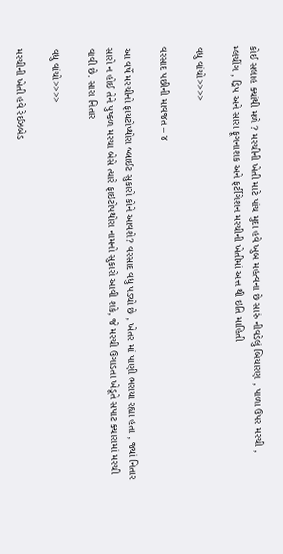કોઈ સલાહ ક્યાંથી મળે ? મરચીની ખેતી માટે પાંચ મુદા હવે ખુબ મહત્વના છે સારું નીવડેલું બિયારણ , પાળા ઉપર મરચી , મ્લચીંગ , ડ્રિપ અને સારા ફૂગનાશક અને ફર્ટીગેશન મરચીની ખેતીમાં અત્ત થી ઇતિ માહિતી

વધુ વાંચો>>>>

વરસાદ પછીની માવજત – ૪

આ વર્ષે મરચીનો ફાયટોપ્થોરા બ્લાઈટ સુકારો કોને આવશે? વરસાદ વધુ પડ્યો છે , ખેતર માં પાણી ભરાયા રહ્યા હતા , જ્યાં નિતાર સારો ન હોઈ તેને પુષ્કળ મરચા બેસે ત્યારે ફાઇટોપથોરા નામનો સુકારો આવી શકે, જે મરચી ઉગાડતા ખેડૂતે સપાટ ક્યારામાં મરચી વાવી છે. સારા નિતાર

વધુ વાંચો>>>>

મરચીની ખેતી હવે રેઈઝબેડ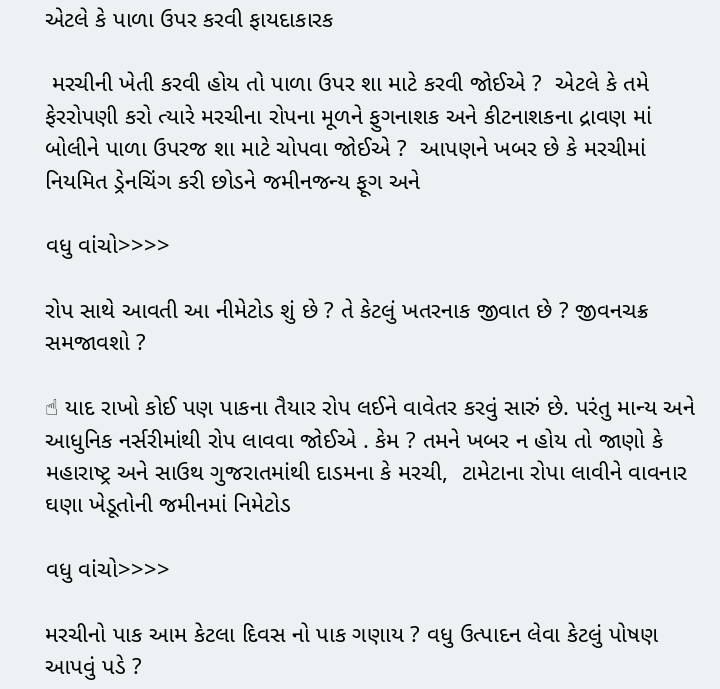એટલે કે પાળા ઉપર કરવી ફાયદાકારક

 મરચીની ખેતી કરવી હોય તો પાળા ઉપર શા માટે કરવી જોઈએ ?  એટલે કે તમે ફેરરોપણી કરો ત્યારે મરચીના રોપના મૂળને ફુગનાશક અને કીટનાશકના દ્રાવણ માં બોલીને પાળા ઉપરજ શા માટે ચોપવા જોઈએ ?  આપણને ખબર છે કે મરચીમાં નિયમિત ડ્રેનચિંગ કરી છોડને જમીનજન્ય ફૂગ અને

વધુ વાંચો>>>>

રોપ સાથે આવતી આ નીમેટોડ શું છે ? તે કેટલું ખતરનાક જીવાત છે ? જીવનચક્ર સમજાવશો ?

☝ યાદ રાખો કોઈ પણ પાકના તૈયાર રોપ લઈને વાવેતર કરવું સારું છે. પરંતુ માન્ય અને આધુનિક નર્સરીમાંથી રોપ લાવવા જોઈએ . કેમ ? તમને ખબર ન હોય તો જાણો કે મહારાષ્ટ્ર અને સાઉથ ગુજરાતમાંથી દાડમના કે મરચી,  ટામેટાના રોપા લાવીને વાવનાર ઘણા ખેડૂતોની જમીનમાં નિમેટોડ

વધુ વાંચો>>>>

મરચીનો પાક આમ કેટલા દિવસ નો પાક ગણાય ? વધુ ઉત્પાદન લેવા કેટલું પોષણ આપવું પડે ?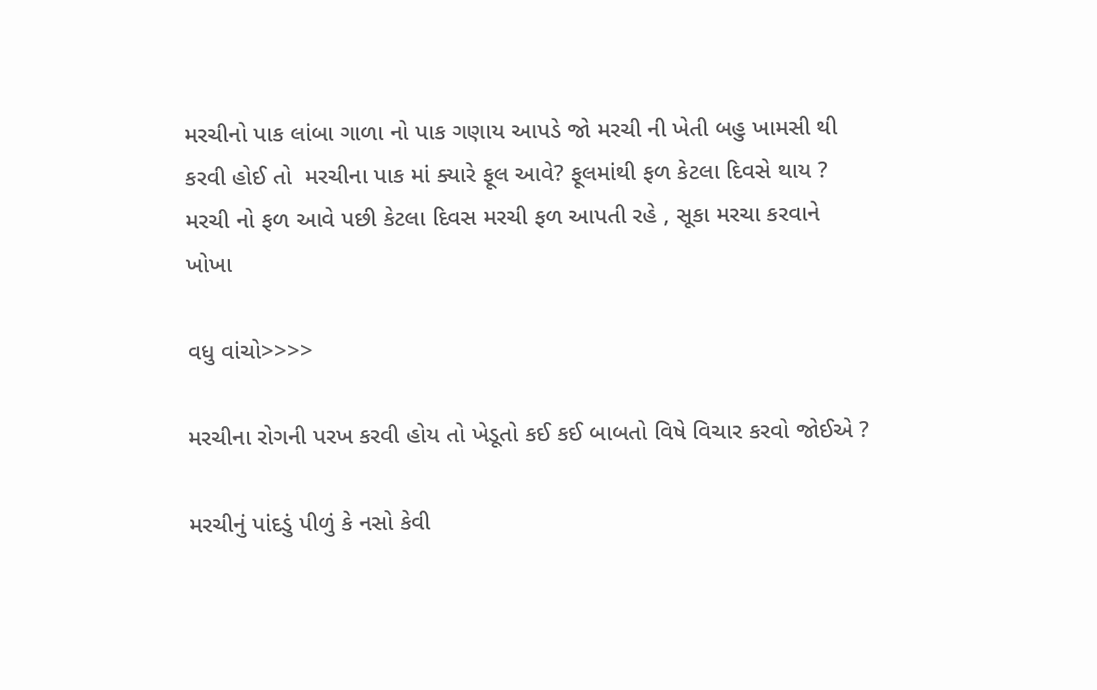મરચીનો પાક લાંબા ગાળા નો પાક ગણાય આપડે જો મરચી ની ખેતી બહુ ખામસી થી કરવી હોઈ તો  મરચીના પાક માં ક્યારે ફૂલ આવે? ફૂલમાંથી ફળ કેટલા દિવસે થાય ? મરચી નો ફળ આવે પછી કેટલા દિવસ મરચી ફળ આપતી રહે , સૂકા મરચા કરવાને ખોખા

વધુ વાંચો>>>>

મરચીના રોગની પરખ કરવી હોય તો ખેડૂતો કઈ કઈ બાબતો વિષે વિચાર કરવો જોઈએ ?

મરચીનું પાંદડું પીળું કે નસો કેવી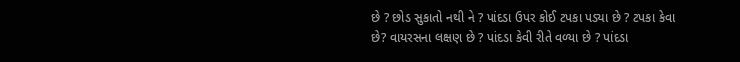છે ? છોડ સુકાતો નથી ને ? પાંદડા ઉપર કોઈ ટપકા પડ્યા છે ? ટપકા કેવા છે? વાયરસના લક્ષણ છે ? પાંદડા કેવી રીતે વળ્યા છે ? પાંદડા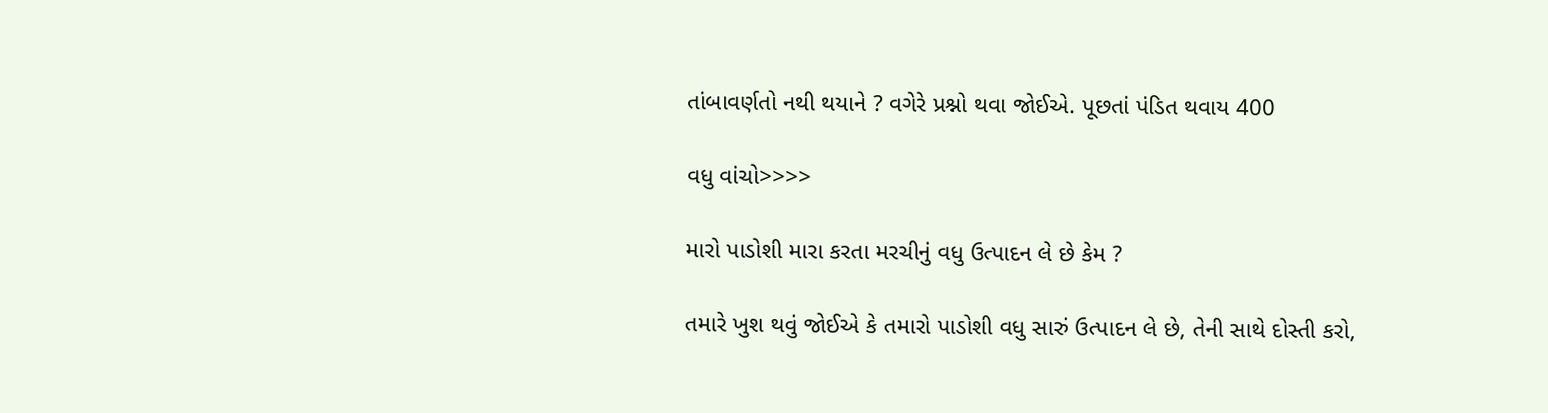તાંબાવર્ણતો નથી થયાને ? વગેરે પ્રશ્નો થવા જોઈએ. પૂછતાં પંડિત થવાય 400

વધુ વાંચો>>>>

મારો પાડોશી મારા કરતા મરચીનું વધુ ઉત્પાદન લે છે કેમ ?

તમારે ખુશ થવું જોઈએ કે તમારો પાડોશી વધુ સારું ઉત્પાદન લે છે, તેની સાથે દોસ્તી કરો,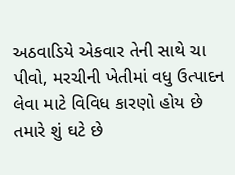અઠવાડિયે એકવાર તેની સાથે ચા પીવો, મરચીની ખેતીમાં વધુ ઉત્પાદન લેવા માટે વિવિધ કારણો હોય છે તમારે શું ઘટે છે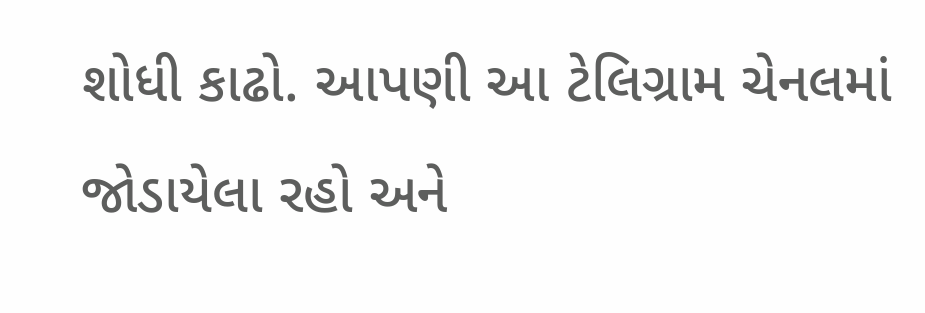શોધી કાઢો. આપણી આ ટેલિગ્રામ ચેનલમાં જોડાયેલા રહો અને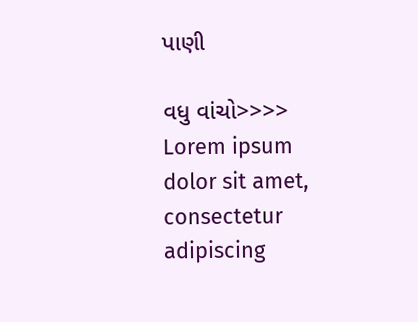પાણી

વધુ વાંચો>>>>
Lorem ipsum dolor sit amet, consectetur adipiscing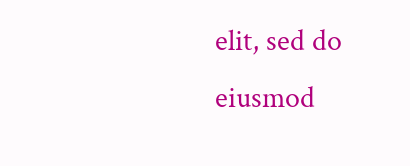elit, sed do eiusmod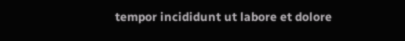tempor incididunt ut labore et dolore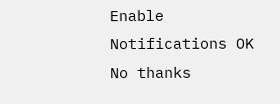Enable Notifications OK No thanks